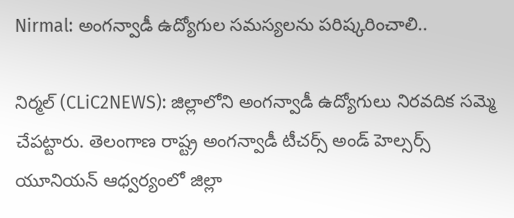Nirmal: అంగ‌న్వాడీ ఉద్యోగుల స‌మ‌స్య‌ల‌ను ప‌రిష్క‌రించాలి..

నిర్మ‌ల్ (CLiC2NEWS): జిల్లాలోని అంగ‌న్వాడీ ఉద్యోగులు నిర‌వ‌దిక స‌మ్మె చేప‌ట్టారు. తెలంగాణ రాష్ట్ర అంగ‌న్వాడీ టీచ‌ర్స్ అండ్ హెల్స‌ర్స్ యూనియ‌న్ ఆధ్వ‌ర్యంలో జిల్లా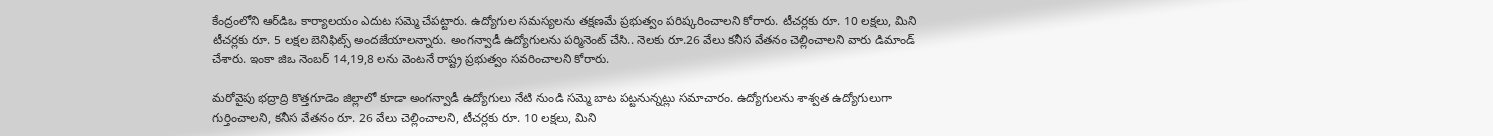కేంద్రంలోని ఆర్‌డిఒ కార్యాల‌యం ఎదుట స‌మ్మె చేప‌ట్టారు. ఉద్యోగుల స‌మ‌స్య‌ల‌ను త‌క్ష‌ణ‌మే ప్ర‌భుత్వం ప‌రిష్క‌రించాల‌ని కోరారు. టీచ‌ర్ల‌కు రూ. 10 ల‌క్ష‌లు, మిని టీచ‌ర్ల‌కు రూ. 5 ల‌క్ష‌ల బెనిఫిట్స్ అంద‌జేయాల‌న్నారు. అంగ‌న్వాడీ ఉద్యోగుల‌ను ప‌ర్మినెంట్ చేసి.. నెల‌కు రూ.26 వేలు క‌నీస వేత‌నం చెల్లించాల‌ని వారు డిమాండ్ చేశారు. ఇంకా జిఒ నెంబ‌ర్ 14,19,8 ల‌ను వెంట‌నే రాష్ట్ర ప్ర‌భుత్వం స‌వ‌రించాల‌ని కోరారు.

మ‌రోవైపు భ‌ద్రాద్రి కొత్త‌గూడెం జిల్లాలో కూడా అంగ‌న్వాడీ ఉద్యోగులు నేటి నుండి సమ్మె బాట ప‌ట్ట‌నున్నట్లు స‌మాచారం. ఉద్యోగుల‌ను శాశ్వ‌త ఉద్యోగులుగా గుర్తించాల‌ని, క‌నీస వేత‌నం రూ. 26 వేలు చెల్లించాల‌ని, టీచ‌ర్ల‌కు రూ. 10 ల‌క్ష‌లు, మిని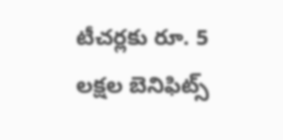టీచ‌ర్ల‌కు రూ. 5 ల‌క్ష‌ల బెనిఫిట్స్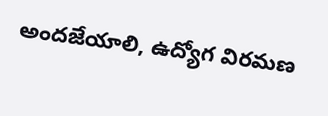అంద‌జేయాలి, ఉద్యోగ విర‌మ‌ణ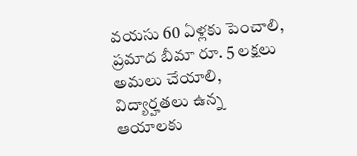వ‌య‌సు 60 ఏళ్ల‌కు పెంచాలి, ప్ర‌మాద బీమా రూ. 5 ల‌క్ష‌లు అమ‌లు చేయాలి, విద్యార్హ‌త‌లు ఉన్న ఆయాల‌కు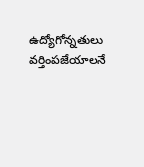ఉద్యోగోన్న‌తులు వ‌ర్తింప‌జేయాల‌నే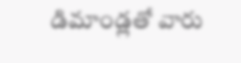డిమాండ్ల‌తో వారు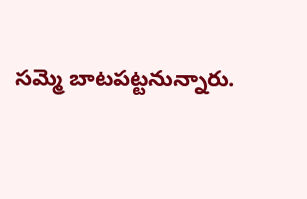స‌మ్మె బాట‌పట్ట‌నున్నారు.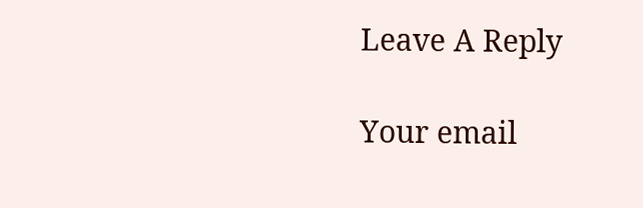Leave A Reply

Your email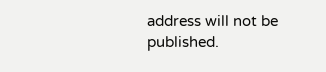address will not be published.